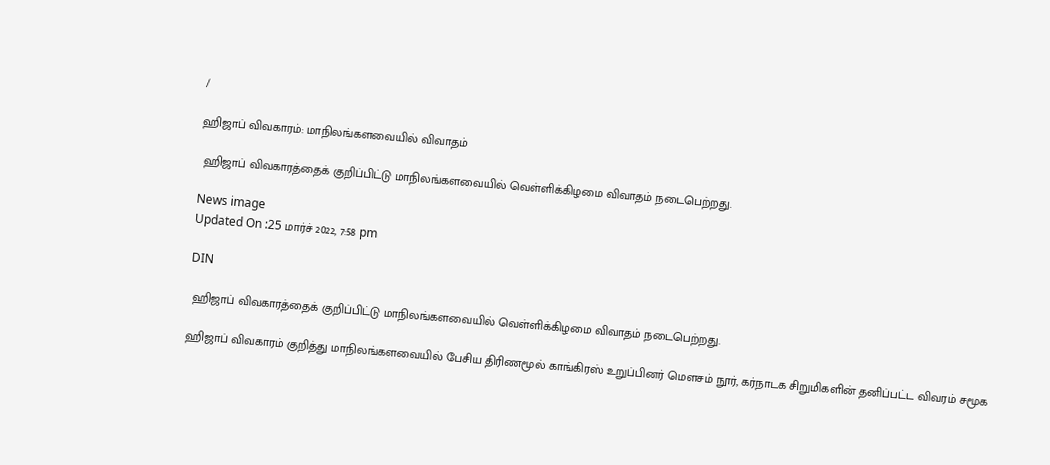/

ஹிஜாப் விவகாரம்: மாநிலங்களவையில் விவாதம்

 ஹிஜாப் விவகாரத்தைக் குறிப்பிட்டு மாநிலங்களவையில் வெள்ளிக்கிழமை விவாதம் நடைபெற்றது.

News image
Updated On :25 மார்ச் 2022, 7:58 pm

DIN

 ஹிஜாப் விவகாரத்தைக் குறிப்பிட்டு மாநிலங்களவையில் வெள்ளிக்கிழமை விவாதம் நடைபெற்றது.

ஹிஜாப் விவகாரம் குறித்து மாநிலங்களவையில் பேசிய திரிணமூல் காங்கிரஸ் உறுப்பினர் மெளசம் நூர், கர்நாடக சிறுமிகளின் தனிப்பட்ட விவரம் சமூக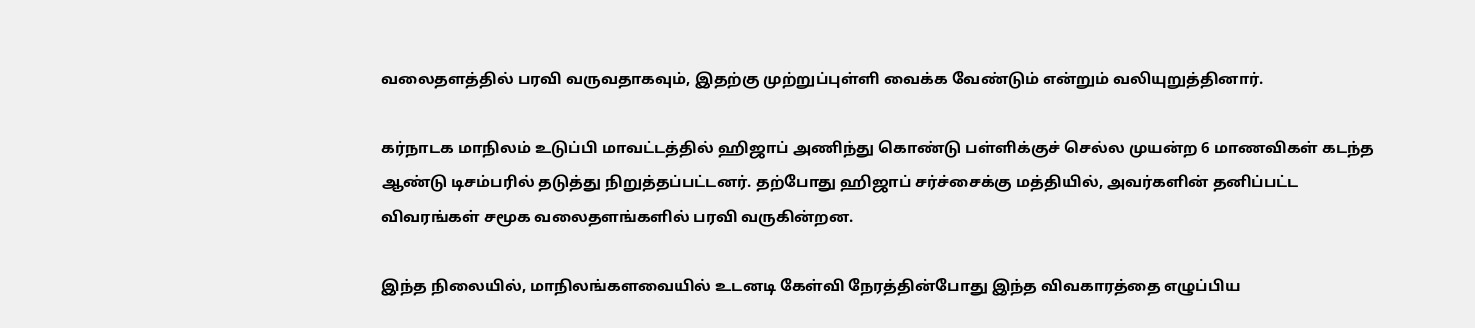வலைதளத்தில் பரவி வருவதாகவும், இதற்கு முற்றுப்புள்ளி வைக்க வேண்டும் என்றும் வலியுறுத்தினார்.

கர்நாடக மாநிலம் உடுப்பி மாவட்டத்தில் ஹிஜாப் அணிந்து கொண்டு பள்ளிக்குச் செல்ல முயன்ற 6 மாணவிகள் கடந்த ஆண்டு டிசம்பரில் தடுத்து நிறுத்தப்பட்டனர். தற்போது ஹிஜாப் சர்ச்சைக்கு மத்தியில், அவர்களின் தனிப்பட்ட விவரங்கள் சமூக வலைதளங்களில் பரவி வருகின்றன.

இந்த நிலையில், மாநிலங்களவையில் உடனடி கேள்வி நேரத்தின்போது இந்த விவகாரத்தை எழுப்பிய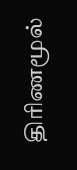திரிணமூல்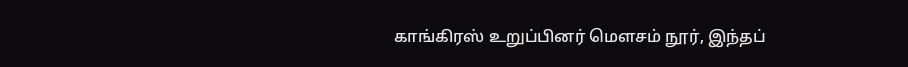காங்கிரஸ் உறுப்பினர் மெளசம் நூர், இந்தப்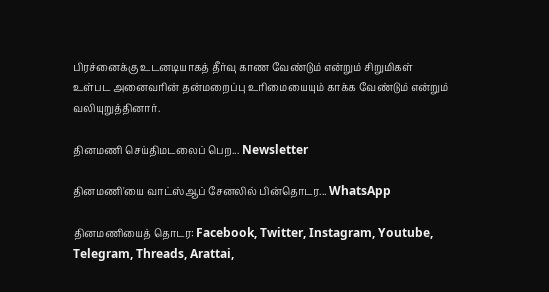பிரச்னைக்கு உடனடியாகத் தீர்வு காண வேண்டும் என்றும் சிறுமிகள் உள்பட அனைவரின் தன்மறைப்பு உரிமையையும் காக்க வேண்டும் என்றும் வலியுறுத்தினார்.

தினமணி செய்திமடலைப் பெற... Newsletter

தினமணி'யை வாட்ஸ்ஆப் சேனலில் பின்தொடர... WhatsApp

தினமணியைத் தொடர: Facebook, Twitter, Instagram, Youtube, Telegram, Threads, Arattai,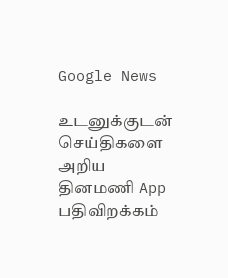Google News

உடனுக்குடன் செய்திகளை அறிய தினமணி App பதிவிறக்கம்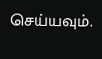செய்யவும்.